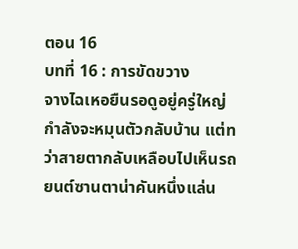ตอน 16
บทที่ 16 : การขัดขวาง
จางไฉเหอยืนรอดูอยู่ครู่ใหญ่ กำลังจะหมุนตัวกลับบ้าน แต่ทว่าสายตากลับเหลือบไปเห็นรถยนต์ซานตาน่าคันหนึ่งแล่น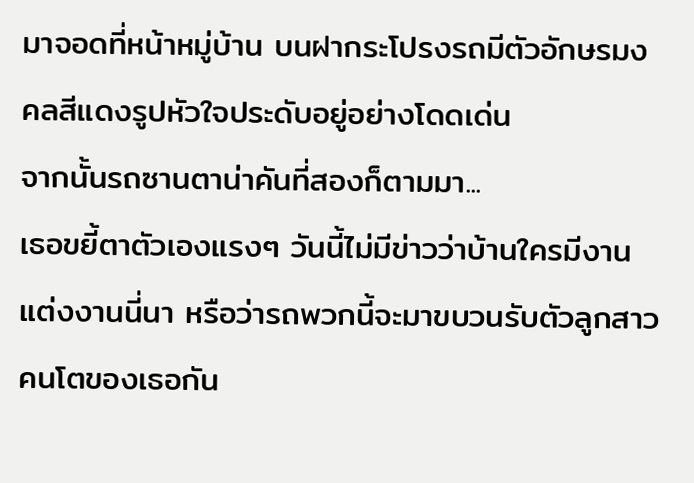มาจอดที่หน้าหมู่บ้าน บนฝากระโปรงรถมีตัวอักษรมงคลสีแดงรูปหัวใจประดับอยู่อย่างโดดเด่น
จากนั้นรถซานตาน่าคันที่สองก็ตามมา...
เธอขยี้ตาตัวเองแรงๆ วันนี้ไม่มีข่าวว่าบ้านใครมีงานแต่งงานนี่นา หรือว่ารถพวกนี้จะมาขบวนรับตัวลูกสาวคนโตของเธอกัน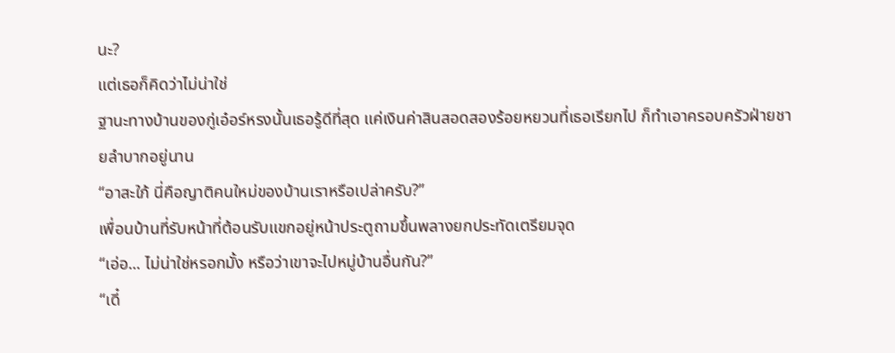นะ?
แต่เธอก็คิดว่าไม่น่าใช่
ฐานะทางบ้านของกู่เอ๋อร์หรงนั้นเธอรู้ดีที่สุด แค่เงินค่าสินสอดสองร้อยหยวนที่เธอเรียกไป ก็ทำเอาครอบครัวฝ่ายชายลำบากอยู่นาน
“อาสะใภ้ นี่คือญาติคนใหม่ของบ้านเราหรือเปล่าครับ?”
เพื่อนบ้านที่รับหน้าที่ต้อนรับแขกอยู่หน้าประตูถามขึ้นพลางยกประทัดเตรียมจุด
“เอ่อ... ไม่น่าใช่หรอกมั้ง หรือว่าเขาจะไปหมู่บ้านอื่นกัน?”
“เดี๋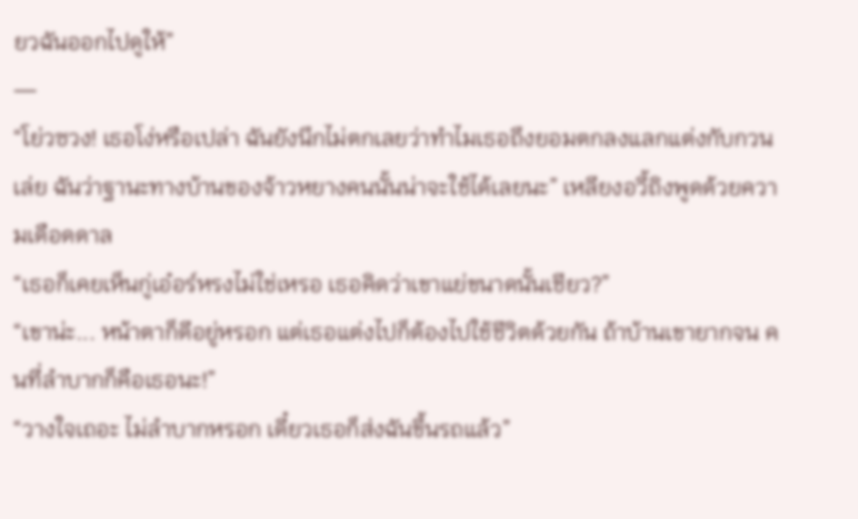ยวฉันออกไปดูให้”
—
“โย่วซวง! เธอโง่หรือเปล่า ฉันยังนึกไม่ตกเลยว่าทำไมเธอถึงยอมตกลงแลกแต่งกับกวนเล่ย ฉันว่าฐานะทางบ้านของจ้าวหยางคนนั้นน่าจะใช้ได้เลยนะ” เหลียงอวี้ถิงพูดด้วยความเดือดดาล
“เธอก็เคยเห็นกู่เอ๋อร์หรงไม่ใช่เหรอ เธอคิดว่าเขาแย่ขนาดนั้นเชียว?”
“เขาน่ะ... หน้าตาก็ดีอยู่หรอก แต่เธอแต่งไปก็ต้องไปใช้ชีวิตด้วยกัน ถ้าบ้านเขายากจน คนที่ลำบากก็คือเธอนะ!”
“วางใจเถอะ ไม่ลำบากหรอก เดี๋ยวเธอก็ส่งฉันขึ้นรถแล้ว”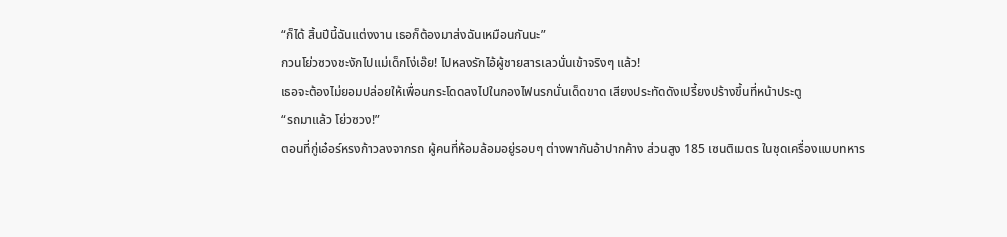“ก็ได้ สิ้นปีนี้ฉันแต่งงาน เธอก็ต้องมาส่งฉันเหมือนกันนะ”
กวนโย่วซวงชะงักไปแม่เด็กโง่เอ๊ย! ไปหลงรักไอ้ผู้ชายสารเลวนั่นเข้าจริงๆ แล้ว!
เธอจะต้องไม่ยอมปล่อยให้เพื่อนกระโดดลงไปในกองไฟนรกนั่นเด็ดขาด เสียงประทัดดังเปรี้ยงปร้างขึ้นที่หน้าประตู
“รถมาแล้ว โย่วซวง!”
ตอนที่กู่เอ๋อร์หรงก้าวลงจากรถ ผู้คนที่ห้อมล้อมอยู่รอบๆ ต่างพากันอ้าปากค้าง ส่วนสูง 185 เซนติเมตร ในชุดเครื่องแบบทหาร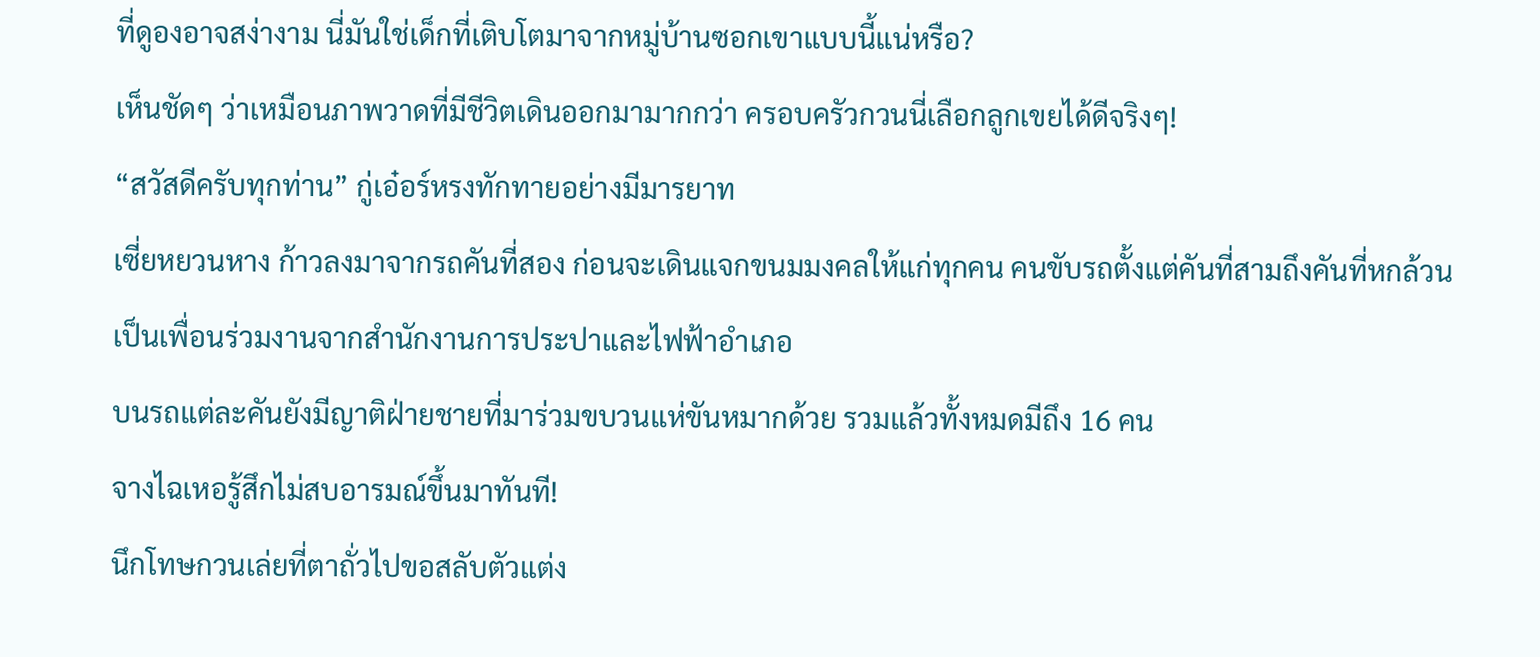ที่ดูองอาจสง่างาม นี่มันใช่เด็กที่เติบโตมาจากหมู่บ้านซอกเขาแบบนี้แน่หรือ?
เห็นชัดๆ ว่าเหมือนภาพวาดที่มีชีวิตเดินออกมามากกว่า ครอบครัวกวนนี่เลือกลูกเขยได้ดีจริงๆ!
“สวัสดีครับทุกท่าน” กู่เอ๋อร์หรงทักทายอย่างมีมารยาท
เซี่ยหยวนหาง ก้าวลงมาจากรถคันที่สอง ก่อนจะเดินแจกขนมมงคลให้แก่ทุกคน คนขับรถตั้งแต่คันที่สามถึงคันที่หกล้วนเป็นเพื่อนร่วมงานจากสำนักงานการประปาและไฟฟ้าอำเภอ
บนรถแต่ละคันยังมีญาติฝ่ายชายที่มาร่วมขบวนแห่ขันหมากด้วย รวมแล้วทั้งหมดมีถึง 16 คน
จางไฉเหอรู้สึกไม่สบอารมณ์ขึ้นมาทันที!
นึกโทษกวนเล่ยที่ตาถั่วไปขอสลับตัวแต่ง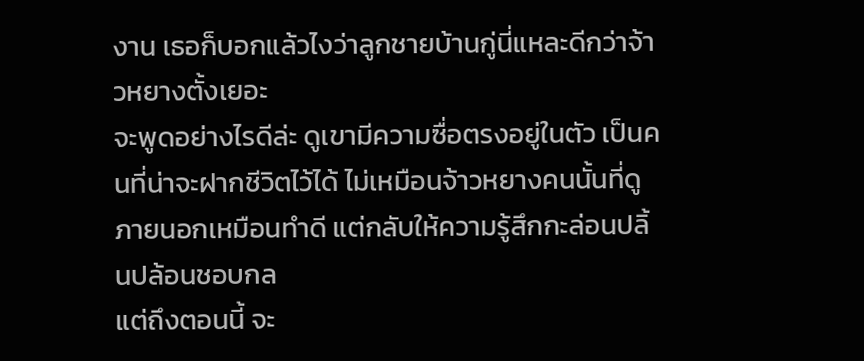งาน เธอก็บอกแล้วไงว่าลูกชายบ้านกู่นี่แหละดีกว่าจ้าวหยางตั้งเยอะ
จะพูดอย่างไรดีล่ะ ดูเขามีความซื่อตรงอยู่ในตัว เป็นคนที่น่าจะฝากชีวิตไว้ได้ ไม่เหมือนจ้าวหยางคนนั้นที่ดูภายนอกเหมือนทำดี แต่กลับให้ความรู้สึกกะล่อนปลิ้นปล้อนชอบกล
แต่ถึงตอนนี้ จะ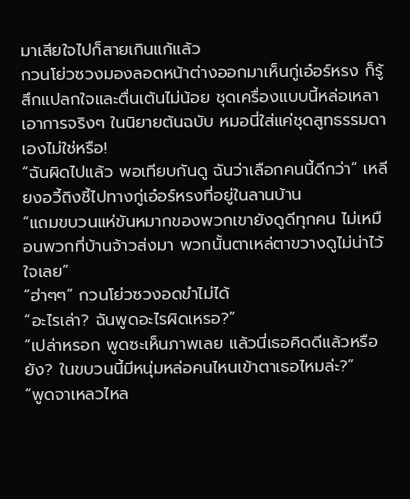มาเสียใจไปก็สายเกินแก้แล้ว
กวนโย่วซวงมองลอดหน้าต่างออกมาเห็นกู่เอ๋อร์หรง ก็รู้สึกแปลกใจและตื่นเต้นไม่น้อย ชุดเครื่องแบบนี้หล่อเหลาเอาการจริงๆ ในนิยายต้นฉบับ หมอนี่ใส่แค่ชุดสูทธรรมดาเองไม่ใช่หรือ!
“ฉันผิดไปแล้ว พอเทียบกันดู ฉันว่าเลือกคนนี้ดีกว่า” เหลียงอวี้ถิงชี้ไปทางกู่เอ๋อร์หรงที่อยู่ในลานบ้าน
“แถมขบวนแห่ขันหมากของพวกเขายังดูดีทุกคน ไม่เหมือนพวกที่บ้านจ้าวส่งมา พวกนั้นตาเหล่ตาขวางดูไม่น่าไว้ใจเลย”
“ฮ่าๆๆ” กวนโย่วซวงอดขำไม่ได้
“อะไรเล่า? ฉันพูดอะไรผิดเหรอ?”
“เปล่าหรอก พูดซะเห็นภาพเลย แล้วนี่เธอคิดดีแล้วหรือยัง? ในขบวนนี้มีหนุ่มหล่อคนไหนเข้าตาเธอไหมล่ะ?”
“พูดจาเหลวไหล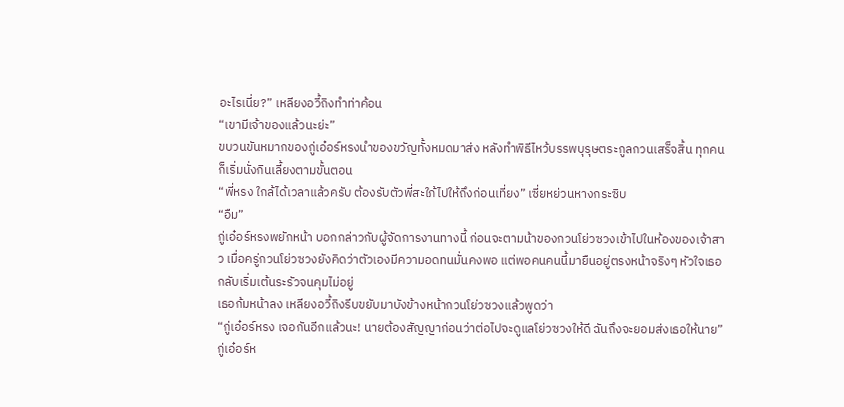อะไรเนี่ย?” เหลียงอวี้ถิงทำท่าค้อน
“เขามีเจ้าของแล้วนะย่ะ”
ขบวนขันหมากของกู่เอ๋อร์หรงนำของขวัญทั้งหมดมาส่ง หลังทำพิธีไหว้บรรพบุรุษตระกูลกวนเสร็จสิ้น ทุกคนก็เริ่มนั่งกินเลี้ยงตามขั้นตอน
“พี่หรง ใกล้ได้เวลาแล้วครับ ต้องรับตัวพี่สะใภ้ไปให้ถึงก่อนเที่ยง” เซี่ยหย่วนหางกระซิบ
“อืม”
กู่เอ๋อร์หรงพยักหน้า บอกกล่าวกับผู้จัดการงานทางนี้ ก่อนจะตามน้าของกวนโย่วซวงเข้าไปในห้องของเจ้าสาว เมื่อครู่กวนโย่วซวงยังคิดว่าตัวเองมีความอดทนมั่นคงพอ แต่พอคนคนนี้มายืนอยู่ตรงหน้าจริงๆ หัวใจเธอกลับเริ่มเต้นระรัวจนคุมไม่อยู่
เธอก้มหน้าลง เหลียงอวี้ถิงรีบขยับมาบังข้างหน้ากวนโย่วซวงแล้วพูดว่า
“กู่เอ๋อร์หรง เจอกันอีกแล้วนะ! นายต้องสัญญาก่อนว่าต่อไปจะดูแลโย่วซวงให้ดี ฉันถึงจะยอมส่งเธอให้นาย”
กู่เอ๋อร์ห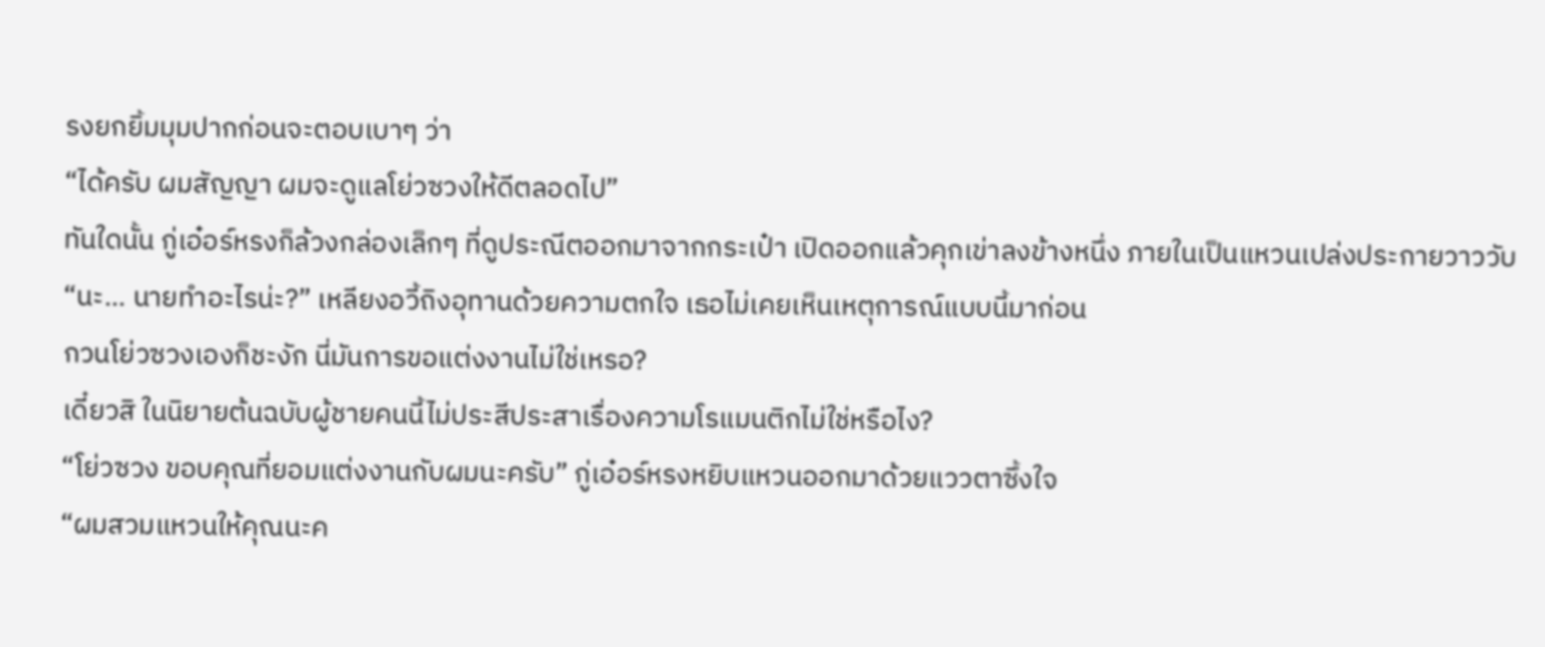รงยกยิ้มมุมปากก่อนจะตอบเบาๆ ว่า
“ได้ครับ ผมสัญญา ผมจะดูแลโย่วซวงให้ดีตลอดไป”
ทันใดนั้น กู่เอ๋อร์หรงก็ล้วงกล่องเล็กๆ ที่ดูประณีตออกมาจากกระเป๋า เปิดออกแล้วคุกเข่าลงข้างหนึ่ง ภายในเป็นแหวนเปล่งประกายวาววับ
“นะ... นายทำอะไรน่ะ?” เหลียงอวี้ถิงอุทานด้วยความตกใจ เธอไม่เคยเห็นเหตุการณ์แบบนี้มาก่อน
กวนโย่วซวงเองก็ชะงัก นี่มันการขอแต่งงานไม่ใช่เหรอ?
เดี๋ยวสิ ในนิยายต้นฉบับผู้ชายคนนี้ไม่ประสีประสาเรื่องความโรแมนติกไม่ใช่หรือไง?
“โย่วซวง ขอบคุณที่ยอมแต่งงานกับผมนะครับ” กู่เอ๋อร์หรงหยิบแหวนออกมาด้วยแววตาซึ้งใจ
“ผมสวมแหวนให้คุณนะค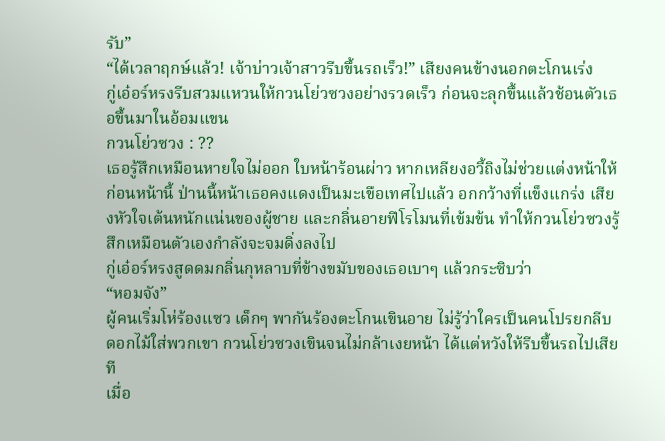รับ”
“ได้เวลาฤกษ์แล้ว! เจ้าบ่าวเจ้าสาวรีบขึ้นรถเร็ว!” เสียงคนข้างนอกตะโกนเร่ง
กู่เอ๋อร์หรงรีบสวมแหวนให้กวนโย่วซวงอย่างรวดเร็ว ก่อนจะลุกขึ้นแล้วช้อนตัวเธอขึ้นมาในอ้อมแขน
กวนโย่วซวง : ??
เธอรู้สึกเหมือนหายใจไม่ออก ใบหน้าร้อนผ่าว หากเหลียงอวี้ถิงไม่ช่วยแต่งหน้าให้ก่อนหน้านี้ ป่านนี้หน้าเธอคงแดงเป็นมะเขือเทศไปแล้ว อกกว้างที่แข็งแกร่ง เสียงหัวใจเต้นหนักแน่นของผู้ชาย และกลิ่นอายฟีโรโมนที่เข้มข้น ทำให้กวนโย่วซวงรู้สึกเหมือนตัวเองกำลังจะจมดิ่งลงไป
กู่เอ๋อร์หรงสูดดมกลิ่นกุหลาบที่ข้างขมับของเธอเบาๆ แล้วกระซิบว่า
“หอมจัง”
ผู้คนเริ่มโห่ร้องแซว เด็กๆ พากันร้องตะโกนเขินอาย ไม่รู้ว่าใครเป็นคนโปรยกลีบดอกไม้ใส่พวกเขา กวนโย่วซวงเขินจนไม่กล้าเงยหน้า ได้แต่หวังให้รีบขึ้นรถไปเสียที
เมื่อ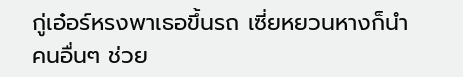กู่เอ๋อร์หรงพาเธอขึ้นรถ เซี่ยหยวนหางก็นำคนอื่นๆ ช่วย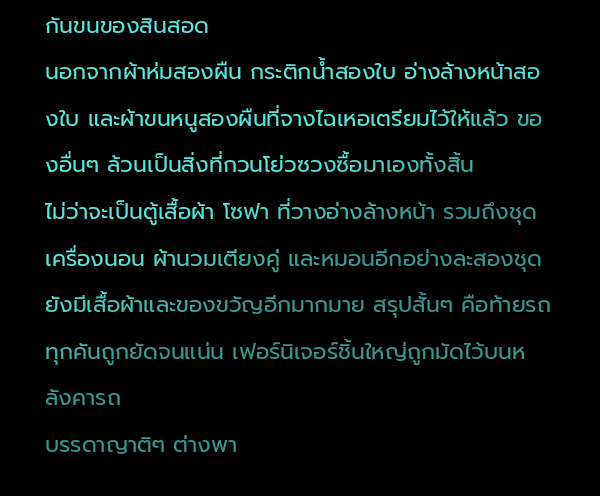กันขนของสินสอด
นอกจากผ้าห่มสองผืน กระติกน้ำสองใบ อ่างล้างหน้าสองใบ และผ้าขนหนูสองผืนที่จางไฉเหอเตรียมไว้ให้แล้ว ของอื่นๆ ล้วนเป็นสิ่งที่กวนโย่วซวงซื้อมาเองทั้งสิ้น
ไม่ว่าจะเป็นตู้เสื้อผ้า โซฟา ที่วางอ่างล้างหน้า รวมถึงชุดเครื่องนอน ผ้านวมเตียงคู่ และหมอนอีกอย่างละสองชุด ยังมีเสื้อผ้าและของขวัญอีกมากมาย สรุปสั้นๆ คือท้ายรถทุกคันถูกยัดจนแน่น เฟอร์นิเจอร์ชิ้นใหญ่ถูกมัดไว้บนหลังคารถ
บรรดาญาติๆ ต่างพา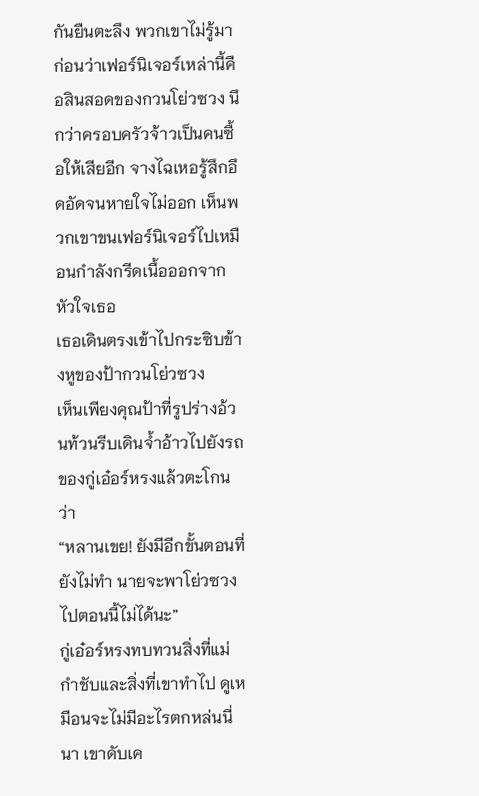กันยืนตะลึง พวกเขาไม่รู้มาก่อนว่าเฟอร์นิเจอร์เหล่านี้คือสินสอดของกวนโย่วซวง นึกว่าครอบครัวจ้าวเป็นคนซื้อให้เสียอีก จางไฉเหอรู้สึกอึดอัดจนหายใจไม่ออก เห็นพวกเขาขนเฟอร์นิเจอร์ไปเหมือนกำลังกรีดเนื้อออกจากหัวใจเธอ
เธอเดินตรงเข้าไปกระซิบข้างหูของป้ากวนโย่วซวง
เห็นเพียงคุณป้าที่รูปร่างอ้วนท้วนรีบเดินจ้ำอ้าวไปยังรถของกู่เอ๋อร์หรงแล้วตะโกนว่า
“หลานเขย! ยังมีอีกขั้นตอนที่ยังไม่ทำ นายจะพาโย่วซวงไปตอนนี้ไม่ได้นะ”
กู่เอ๋อร์หรงทบทวนสิ่งที่แม่กำชับและสิ่งที่เขาทำไป ดูเหมือนจะไม่มีอะไรตกหล่นนี่นา เขาดับเค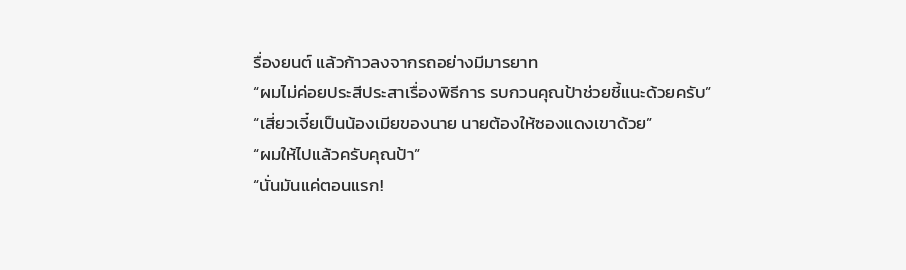รื่องยนต์ แล้วก้าวลงจากรถอย่างมีมารยาท
“ผมไม่ค่อยประสีประสาเรื่องพิธีการ รบกวนคุณป้าช่วยชี้แนะด้วยครับ”
“เสี่ยวเจี๋ยเป็นน้องเมียของนาย นายต้องให้ซองแดงเขาด้วย”
“ผมให้ไปแล้วครับคุณป้า”
“นั่นมันแค่ตอนแรก!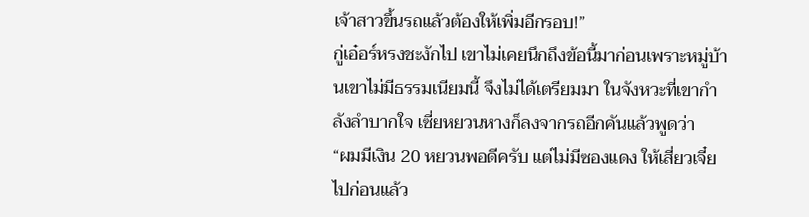เจ้าสาวขึ้นรถแล้วต้องให้เพิ่มอีกรอบ!”
กู่เอ๋อร์หรงชะงักไป เขาไม่เคยนึกถึงข้อนี้มาก่อนเพราะหมู่บ้านเขาไม่มีธรรมเนียมนี้ จึงไม่ได้เตรียมมา ในจังหวะที่เขากำลังลำบากใจ เซี่ยหยวนหางก็ลงจากรถอีกคันแล้วพูดว่า
“ผมมีเงิน 20 หยวนพอดีครับ แต่ไม่มีซองแดง ให้เสี่ยวเจี๋ยไปก่อนแล้ว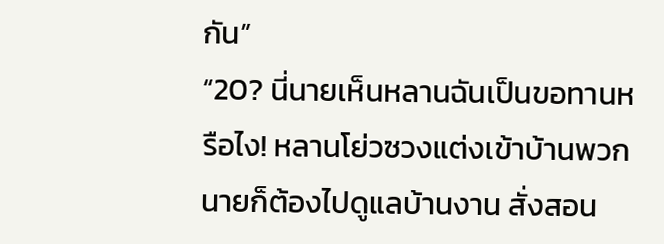กัน”
“20? นี่นายเห็นหลานฉันเป็นขอทานหรือไง! หลานโย่วซวงแต่งเข้าบ้านพวกนายก็ต้องไปดูแลบ้านงาน สั่งสอน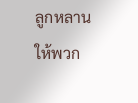ลูกหลานให้พวก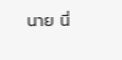นาย นี่